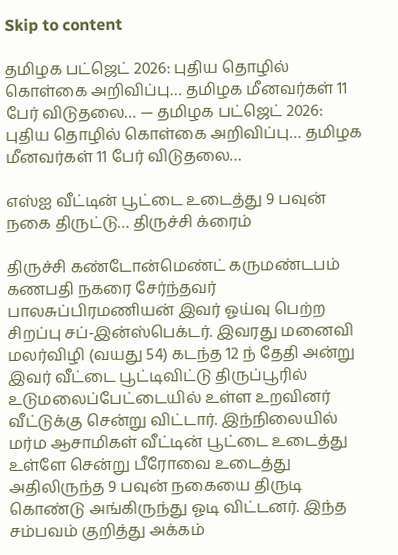Skip to content

தமிழக பட்ஜெட் 2026: புதிய தொழில் கொள்கை அறிவிப்பு… தமிழக மீனவர்கள் 11 பேர் விடுதலை… — தமிழக பட்ஜெட் 2026: புதிய தொழில் கொள்கை அறிவிப்பு… தமிழக மீனவர்கள் 11 பேர் விடுதலை…

எஸ்ஐ வீட்டின் பூட்டை உடைத்து 9 பவுன் நகை திருட்டு… திருச்சி க்ரைம்

திருச்சி கண்டோன்மெண்ட் கருமண்டபம் கணபதி நகரை சேர்ந்தவர் பாலசுப்பிரமணியன் இவர் ஓய்வு பெற்ற சிறப்பு சப்-இன்ஸ்பெக்டர். இவரது மனைவி மலர்விழி (வயது 54) கடந்த 12 ந் தேதி அன்று இவர் வீட்டை பூட்டிவிட்டு திருப்பூரில் உடுமலைப்பேட்டையில் உள்ள உறவினர் வீட்டுக்கு சென்று விட்டார். இந்நிலையில் மர்ம ஆசாமிகள் வீட்டின் பூட்டை உடைத்து உள்ளே சென்று பீரோவை உடைத்து அதிலிருந்த 9 பவுன் நகையை திருடி கொண்டு அங்கிருந்து ஓடி விட்டனர். இந்த சம்பவம் குறித்து அக்கம்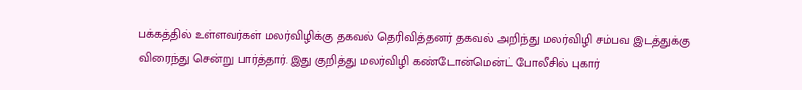பக்கத்தில் உள்ளவர்கள் மலர்விழிக்கு தகவல் தெரிவித்தனர் தகவல் அறிந்து மலர்விழி சம்பவ இடத்துக்கு விரைந்து சென்று பார்த்தார். இது குறித்து மலர்விழி கண்டோன்மென்ட் போலீசில் புகார்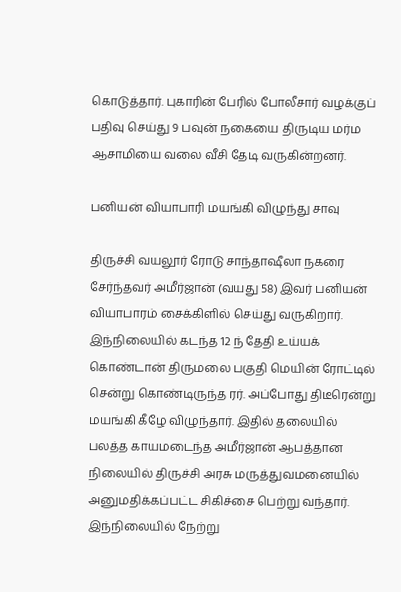கொடுத்தார். புகாரின் பேரில் போலீசார் வழக்குப் பதிவு செய்து 9 பவுன் நகையை திருடிய மர்ம ஆசாமியை வலை வீசி தேடி வருகின்றனர்.

பனியன் வியாபாரி மயங்கி விழுந்து சாவு

திருச்சி வயலூர் ரோடு சாந்தாஷீலா நகரை சேர்ந்தவர் அமீர்ஜான் (வயது 58) இவர் பனியன் வியாபாரம் சைக்கிளில் செய்து வருகிறார். இந்நிலையில் கடந்த 12 ந் தேதி உய்யக் கொண்டான் திருமலை பகுதி மெயின் ரோட்டில் சென்று கொண்டிருந்த ரர். அப்போது திடீரென்று மயங்கி கீழே விழுந்தார். இதில் தலையில் பலத்த காயமடைந்த அமீர்ஜான் ஆபத்தான நிலையில் திருச்சி அரசு மருத்துவமனையில் அனுமதிக்கப்பட்ட சிகிச்சை பெற்று வந்தார்.
இந்நிலையில் நேற்று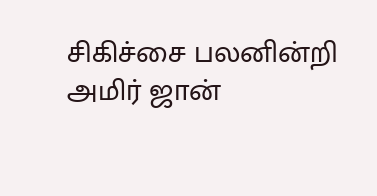சிகிச்சை பலனின்றி அமிர் ஜான்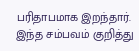பரிதாபமாக இறந்தார். இந்த சம்பவம் குறித்து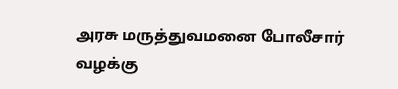அரசு மருத்துவமனை போலீசார் வழக்கு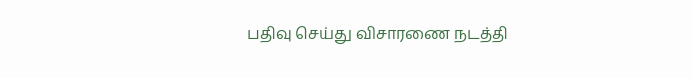பதிவு செய்து விசாரணை நடத்தி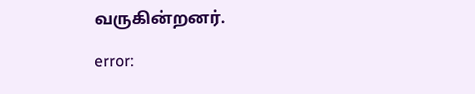வருகின்றனர்.

error: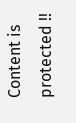Content is protected !!